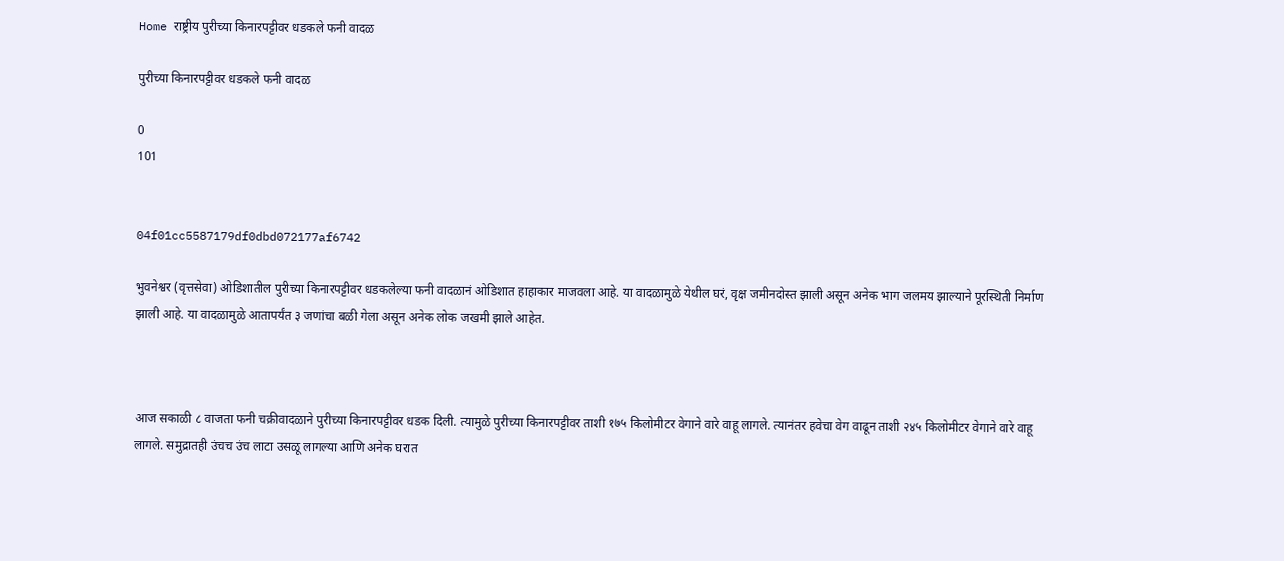Home राष्ट्रीय पुरीच्या किनारपट्टीवर धडकले फनी वादळ

पुरीच्या किनारपट्टीवर धडकले फनी वादळ

0
101


04f01cc5587179df0dbd072177af6742

भुवनेश्वर (वृत्तसेवा) ओडिशातील पुरीच्या किनारपट्टीवर धडकलेल्या फनी वादळानं ओडिशात हाहाकार माजवला आहे. या वादळामुळे येथील घरं, वृक्ष जमीनदोस्त झाली असून अनेक भाग जलमय झाल्याने पूरस्थिती निर्माण झाली आहे. या वादळामुळे आतापर्यंत ३ जणांचा बळी गेला असून अनेक लोक जखमी झाले आहेत.



आज सकाळी ८ वाजता फनी चक्रीवादळाने पुरीच्या किनारपट्टीवर धडक दिली. त्यामुळे पुरीच्या किनारपट्टीवर ताशी १७५ किलोमीटर वेगाने वारे वाहू लागले. त्यानंतर हवेचा वेग वाढून ताशी २४५ किलोमीटर वेगाने वारे वाहू लागले. समुद्रातही उंचच उंच लाटा उसळू लागल्या आणि अनेक घरात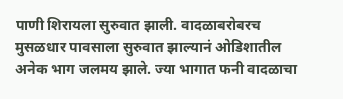पाणी शिरायला सुरुवात झाली. वादळाबरोबरच मुसळधार पावसाला सुरुवात झाल्यानं ओडिशातील अनेक भाग जलमय झाले. ज्या भागात फनी वादळाचा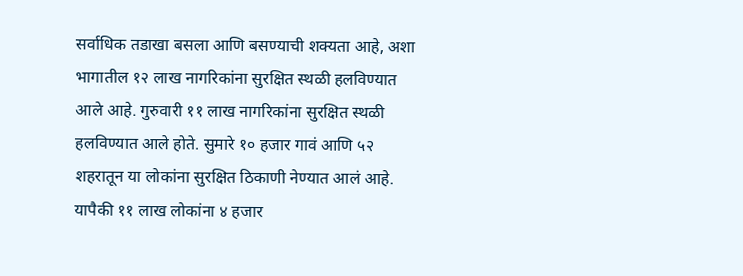सर्वाधिक तडाखा बसला आणि बसण्याची शक्यता आहे, अशा भागातील १२ लाख नागरिकांना सुरक्षित स्थळी हलविण्यात आले आहे. गुरुवारी ११ लाख नागरिकांना सुरक्षित स्थळी हलविण्यात आले होते. सुमारे १० हजार गावं आणि ५२ शहरातून या लोकांना सुरक्षित ठिकाणी नेण्यात आलं आहे. यापैकी ११ लाख लोकांना ४ हजार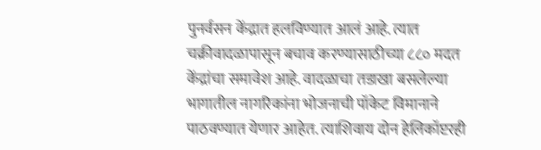पुनर्वसन केंद्रात हलविण्यात आलं आहे. त्यात चक्रीवादळापासून बचाव करण्यासाठीच्या ८८० मदत केंद्रांचा समावेश आहे. वादळाचा तडाखा बसलेल्या भागातील नागरिकांना भोजनाची पॉकेट विमानाने पाठवण्यात येणार आहेत. त्याशिवाय दोन हेलिकॉप्टरही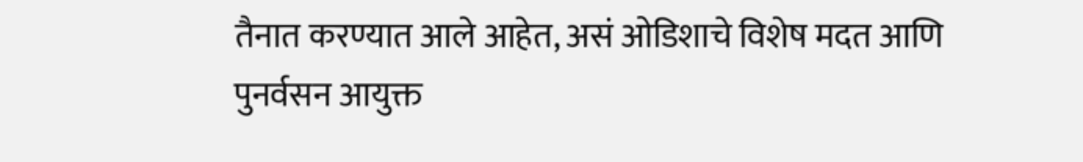तैनात करण्यात आले आहेत, असं ओडिशाचे विशेष मदत आणि पुनर्वसन आयुक्त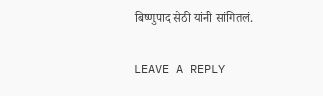बिष्णुपाद सेठी यांनी सांगितलं.


LEAVE A REPLY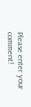Please enter your comment!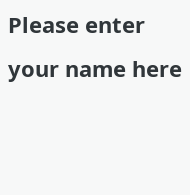Please enter your name here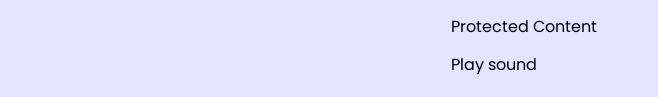Protected Content

Play sound